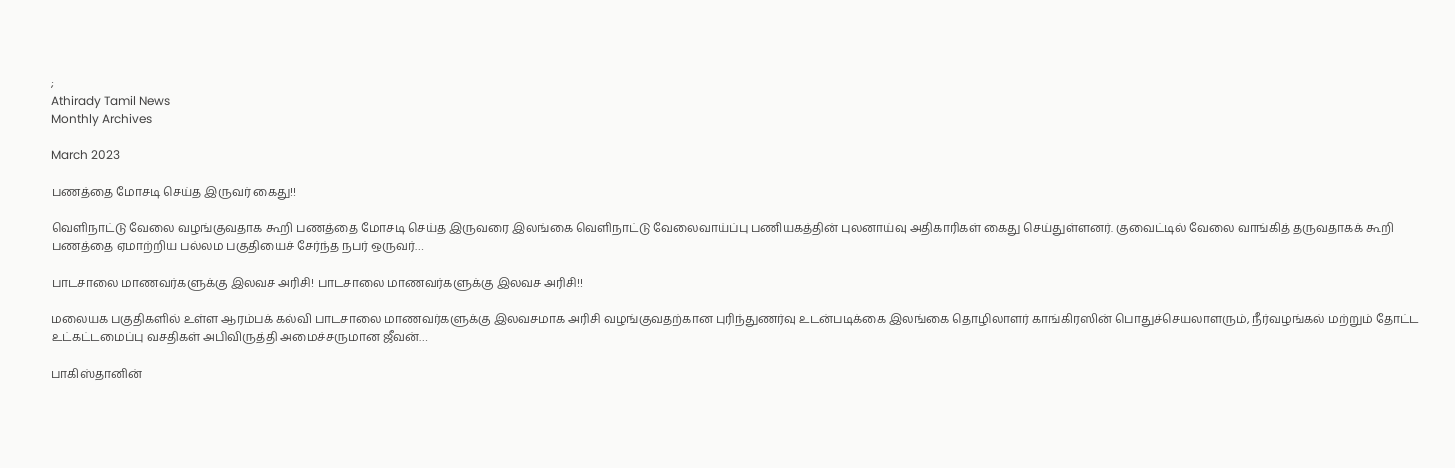;
Athirady Tamil News
Monthly Archives

March 2023

பணத்தை மோசடி செய்த இருவர் கைது!!

வெளிநாட்டு வேலை வழங்குவதாக கூறி பணத்தை மோசடி செய்த இருவரை இலங்கை வெளிநாட்டு வேலைவாய்ப்பு பணியகத்தின் புலனாய்வு அதிகாரிகள் கைது செய்துள்ளனர். குவைட்டில் வேலை வாங்கித் தருவதாகக் கூறி பணத்தை ஏமாற்றிய பல்லம பகுதியைச் சேர்ந்த நபர் ஒருவர்…

பாடசாலை மாணவர்களுக்கு இலவச அரிசி! பாடசாலை மாணவர்களுக்கு இலவச அரிசி!!

மலையக பகுதிகளில் உள்ள ஆரம்பக் கல்வி பாடசாலை மாணவர்களுக்கு இலவசமாக அரிசி வழங்குவதற்கான புரிந்துணர்வு உடன்படிக்கை இலங்கை தொழிலாளர் காங்கிரஸின் பொதுச்செயலாளரும், நீர்வழங்கல் மற்றும் தோட்ட உட்கட்டமைப்பு வசதிகள் அபிவிருத்தி அமைச்சருமான ஜீவன்…

பாகிஸ்தானின்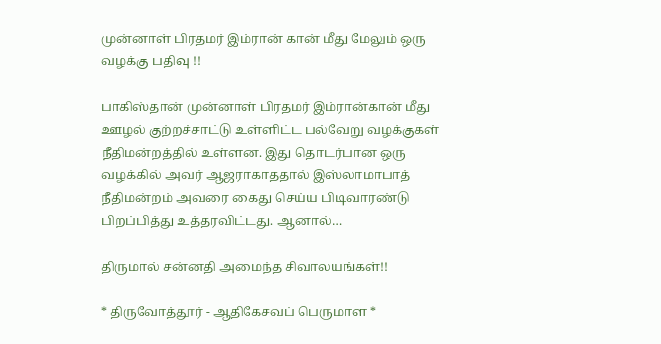முன்னாள் பிரதமர் இம்ரான் கான் மீது மேலும் ஒரு வழக்கு பதிவு !!

பாகிஸ்தான் முன்னாள் பிரதமர் இம்ரான்கான் மீது ஊழல் குற்றச்சாட்டு உள்ளிட்ட பல்வேறு வழக்குகள் நீதிமன்றத்தில் உள்ளன. இது தொடர்பான ஒரு வழக்கில் அவர் ஆஜராகாததால் இஸ்லாமாபாத் நீதிமன்றம் அவரை கைது செய்ய பிடிவாரண்டு பிறப்பித்து உத்தரவிட்டது. ஆனால்…

திருமால் சன்னதி அமைந்த சிவாலயங்கள்!!

* திருவோத்தூர் - ஆதிகேசவப் பெருமாள *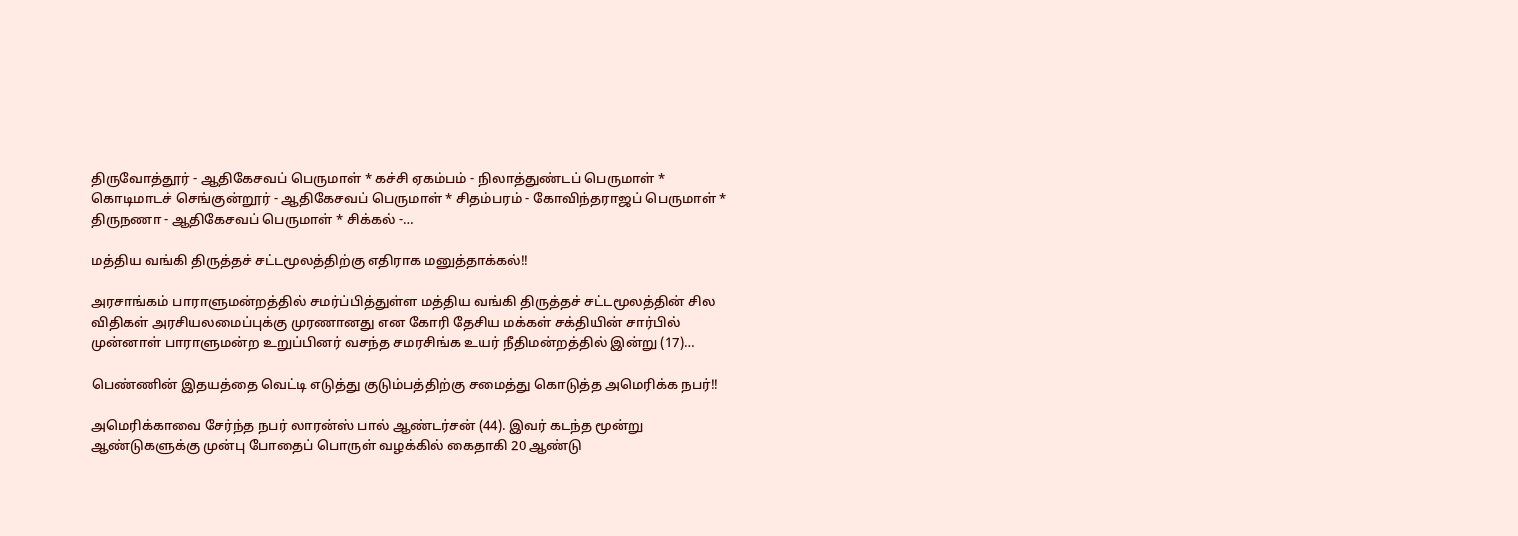திருவோத்தூர் - ஆதிகேசவப் பெருமாள் * கச்சி ஏகம்பம் - நிலாத்துண்டப் பெருமாள் * கொடிமாடச் செங்குன்றூர் - ஆதிகேசவப் பெருமாள் * சிதம்பரம் - கோவிந்தராஜப் பெருமாள் * திருநணா - ஆதிகேசவப் பெருமாள் * சிக்கல் -…

மத்திய வங்கி திருத்தச் சட்டமூலத்திற்கு எதிராக மனுத்தாக்கல்!!

அரசாங்கம் பாராளுமன்றத்தில் சமர்ப்பித்துள்ள மத்திய வங்கி திருத்தச் சட்டமூலத்தின் சில விதிகள் அரசியலமைப்புக்கு முரணானது என கோரி தேசிய மக்கள் சக்தியின் சார்பில் முன்னாள் பாராளுமன்ற உறுப்பினர் வசந்த சமரசிங்க உயர் நீதிமன்றத்தில் இன்று (17)…

பெண்ணின் இதயத்தை வெட்டி எடுத்து குடும்பத்திற்கு சமைத்து கொடுத்த அமெரிக்க நபர்!!

அமெரிக்காவை சேர்ந்த நபர் லாரன்ஸ் பால் ஆண்டர்சன் (44). இவர் கடந்த மூன்று ஆண்டுகளுக்கு முன்பு போதைப் பொருள் வழக்கில் கைதாகி 20 ஆண்டு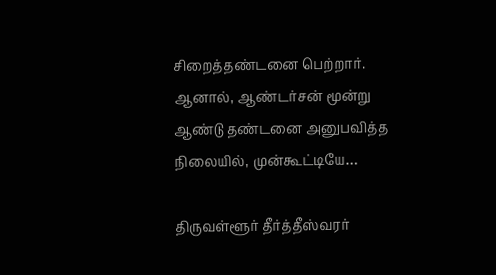சிறைத்தண்டனை பெற்றார். ஆனால், ஆண்டர்சன் மூன்று ஆண்டு தண்டனை அனுபவித்த நிலையில், முன்கூட்டியே…

திருவள்ளூர் தீர்த்தீஸ்வரர்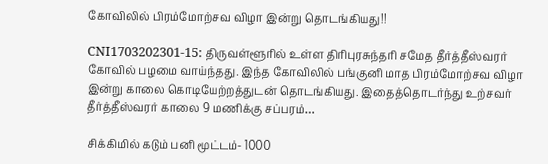கோவிலில் பிரம்மோற்சவ விழா இன்று தொடங்கியது!!

CNI1703202301-15: திருவள்ளூரில் உள்ள திரிபுரசுந்தரி சமேத தீர்த்தீஸ்வரர் கோவில் பழமை வாய்ந்தது. இந்த கோவிலில் பங்குனி மாத பிரம்மோற்சவ விழா இன்று காலை கொடியேற்றத்துடன் தொடங்கியது. இதைத்தொடர்ந்து உற்சவர் தீர்த்தீஸ்வரர் காலை 9 மணிக்கு சப்பரம்…

சிக்கிமில் கடும் பனி மூட்டம்- 1000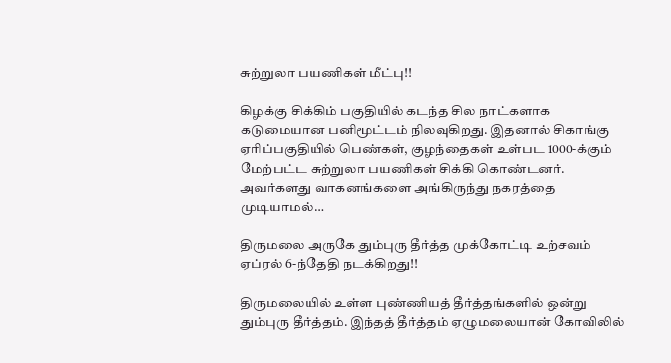சுற்றுலா பயணிகள் மீட்பு!!

கிழக்கு சிக்கிம் பகுதியில் கடந்த சில நாட்களாக கடுமையான பனிமூட்டம் நிலவுகிறது. இதனால் சிகாங்கு ஏரிப்பகுதியில் பெண்கள், குழந்தைகள் உள்பட 1000-க்கும் மேற்பட்ட சுற்றுலா பயணிகள் சிக்கி கொண்டனர். அவர்களது வாகனங்களை அங்கிருந்து நகரத்தை முடியாமல்…

திருமலை அருகே தும்புரு தீர்த்த முக்கோட்டி உற்சவம் ஏப்ரல் 6-ந்தேதி நடக்கிறது!!

திருமலையில் உள்ள புண்ணியத் தீர்த்தங்களில் ஒன்று தும்புரு தீர்த்தம். இந்தத் தீர்த்தம் ஏழுமலையான் கோவிலில்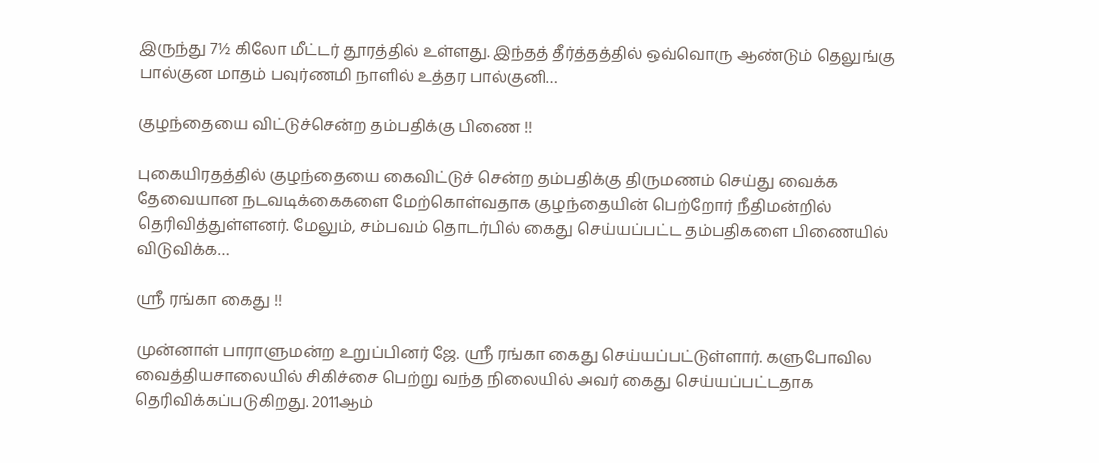இருந்து 7½ கிலோ மீட்டர் தூரத்தில் உள்ளது. இந்தத் தீர்த்தத்தில் ஒவ்வொரு ஆண்டும் தெலுங்கு பால்குன மாதம் பவுர்ணமி நாளில் உத்தர பால்குனி…

குழந்தையை விட்டுச்சென்ற தம்பதிக்கு பிணை !!

புகையிரதத்தில் குழந்தையை கைவிட்டுச் சென்ற தம்பதிக்கு திருமணம் செய்து வைக்க தேவையான நடவடிக்கைகளை மேற்கொள்வதாக குழந்தையின் பெற்றோர் நீதிமன்றில் தெரிவித்துள்ளனர். மேலும், சம்பவம் தொடர்பில் கைது செய்யப்பட்ட தம்பதிகளை பிணையில் விடுவிக்க…

ஸ்ரீ ரங்கா கைது !!

முன்னாள் பாராளுமன்ற உறுப்பினர் ஜே. ஸ்ரீ ரங்கா கைது செய்யப்பட்டுள்ளார். களுபோவில வைத்தியசாலையில் சிகிச்சை பெற்று வந்த நிலையில் அவர் கைது செய்யப்பட்டதாக தெரிவிக்கப்படுகிறது. 2011ஆம்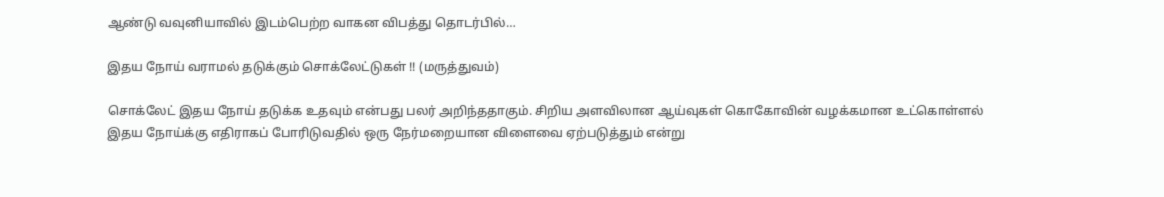ஆண்டு வவுனியாவில் இடம்பெற்ற வாகன விபத்து தொடர்பில்…

இதய நோய் வராமல் தடுக்கும் சொக்லேட்டுகள் !! (மருத்துவம்)

சொக்லேட் இதய நோய் தடுக்க உதவும் என்பது பலர் அறிந்ததாகும். சிறிய அளவிலான ஆய்வுகள் கொகோவின் வழக்கமான உட்கொள்ளல் இதய நோய்க்கு எதிராகப் போரிடுவதில் ஒரு நேர்மறையான விளைவை ஏற்படுத்தும் என்று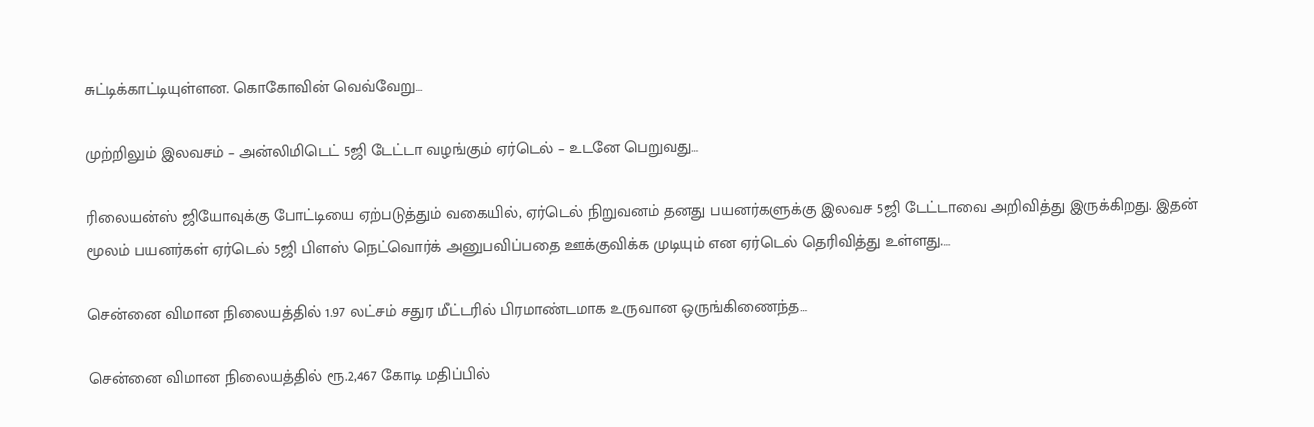சுட்டிக்காட்டியுள்ளன. கொகோவின் வெவ்வேறு…

முற்றிலும் இலவசம் – அன்லிமிடெட் 5ஜி டேட்டா வழங்கும் ஏர்டெல் – உடனே பெறுவது…

ரிலையன்ஸ் ஜியோவுக்கு போட்டியை ஏற்படுத்தும் வகையில், ஏர்டெல் நிறுவனம் தனது பயனர்களுக்கு இலவச 5ஜி டேட்டாவை அறிவித்து இருக்கிறது. இதன் மூலம் பயனர்கள் ஏர்டெல் 5ஜி பிளஸ் நெட்வொர்க் அனுபவிப்பதை ஊக்குவிக்க முடியும் என ஏர்டெல் தெரிவித்து உள்ளது.…

சென்னை விமான நிலையத்தில் 1.97 லட்சம் சதுர மீட்டரில் பிரமாண்டமாக உருவான ஒருங்கிணைந்த…

சென்னை விமான நிலையத்தில் ரூ.2,467 கோடி மதிப்பில்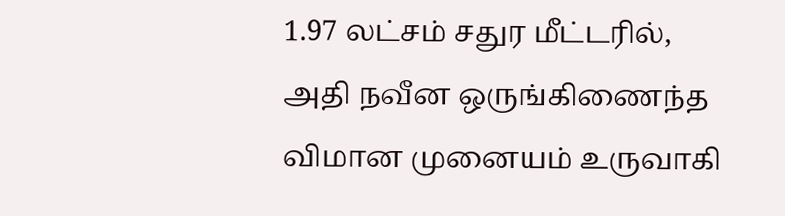1.97 லட்சம் சதுர மீட்டரில், அதி நவீன ஒருங்கிணைந்த விமான முனையம் உருவாகி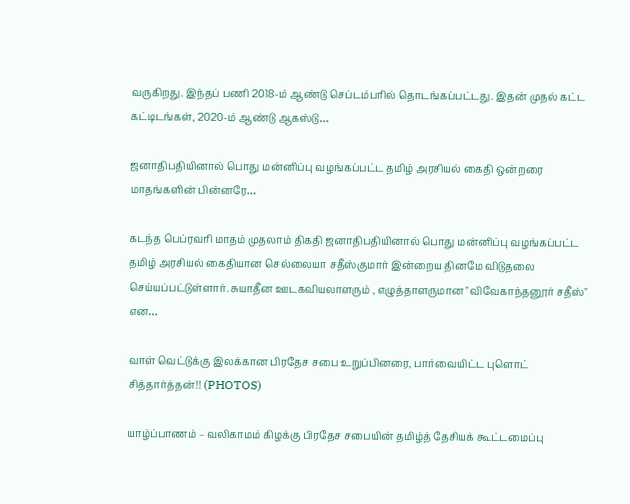வருகிறது. இந்தப் பணி 2018-ம் ஆண்டு செப்டம்பரில் தொடங்கப்பட்டது. இதன் முதல் கட்ட கட்டிடங்கள், 2020-ம் ஆண்டு ஆகஸ்டு…

ஜனாதிபதியினால் பொது மன்னிப்பு வழங்கப்பட்ட தமிழ் அரசியல் கைதி ஒன்றரை மாதங்களின் பின்னரே…

கடந்த பெப்ரவரி மாதம் முதலாம் திகதி ஜனாதிபதியினால் பொது மன்னிப்பு வழங்கப்பட்ட தமிழ் அரசியல் கைதியான செல்லையா சதீஸ்குமார் இன்றைய தினமே விடுதலை செய்யப்பட்டுள்ளார். சுயாதீன ஊடகவியலாளரும் , எழுத்தாளருமான "விவேகாந்தனூர் சதீஸ்" என…

வாள் வெட்டுக்கு இலக்கான பிரதேச சபை உறுப்பினரை, பார்வையிட்ட புளொட் சித்தார்த்தன்!! (PHOTOS)

யாழ்ப்பாணம் – வலிகாமம் கிழக்கு பிரதேச சபையின் தமிழ்த் தேசியக் கூட்டமைப்பு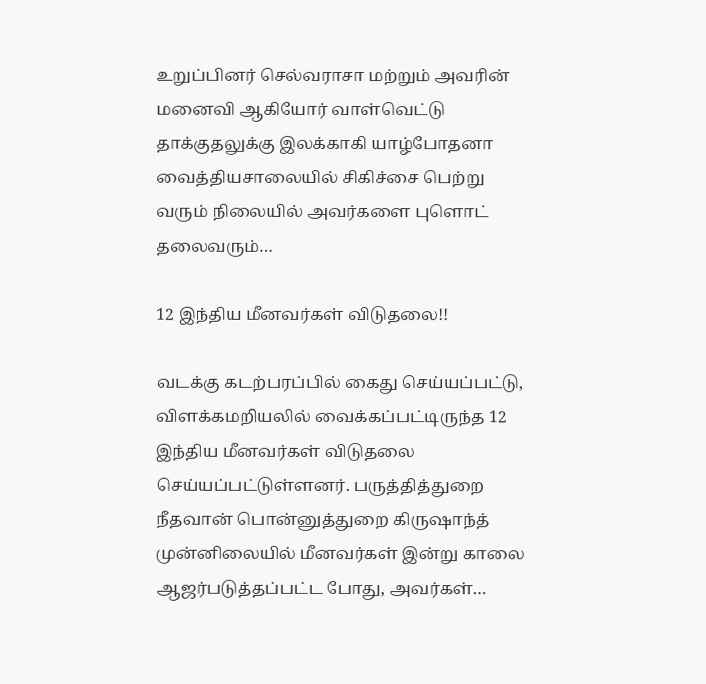உறுப்பினர் செல்வராசா மற்றும் அவரின் மனைவி ஆகியோர் வாள்வெட்டு தாக்குதலுக்கு இலக்காகி யாழ்போதனா வைத்தியசாலையில் சிகிச்சை பெற்று வரும் நிலையில் அவர்களை புளொட் தலைவரும்…

12 இந்திய மீனவர்கள் விடுதலை!!

வடக்கு கடற்பரப்பில் கைது செய்யப்பட்டு, விளக்கமறியலில் வைக்கப்பட்டிருந்த 12 இந்திய மீனவர்கள் விடுதலை செய்யப்பட்டுள்ளனர். பருத்தித்துறை நீதவான் பொன்னுத்துறை கிருஷாந்த் முன்னிலையில் மீனவர்கள் இன்று காலை ஆஜர்படுத்தப்பட்ட போது, அவர்கள்…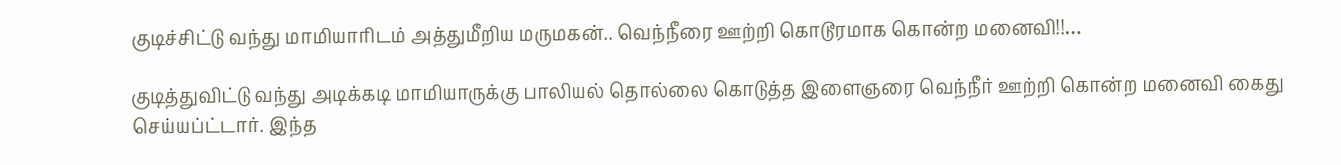குடிச்சிட்டு வந்து மாமியாரிடம் அத்துமீறிய மருமகன்.. வெந்நீரை ஊற்றி கொடூரமாக கொன்ற மனைவி!!…

குடித்துவிட்டு வந்து அடிக்கடி மாமியாருக்கு பாலியல் தொல்லை கொடுத்த இளைஞரை வெந்நீர் ஊற்றி கொன்ற மனைவி கைது செய்யப்ட்டார். இந்த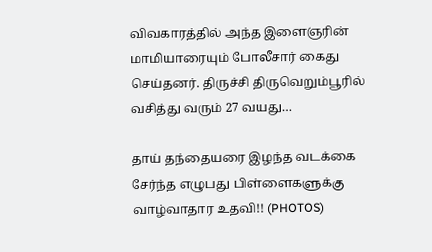விவகாரத்தில் அந்த இளைஞரின் மாமியாரையும் போலீசார் கைது செய்தனர். திருச்சி திருவெறும்பூரில் வசித்து வரும் 27 வயது…

தாய் தந்தையரை இழந்த வடக்கை சேர்ந்த எழுபது பிள்ளைகளுக்கு வாழ்வாதார உதவி!! (PHOTOS)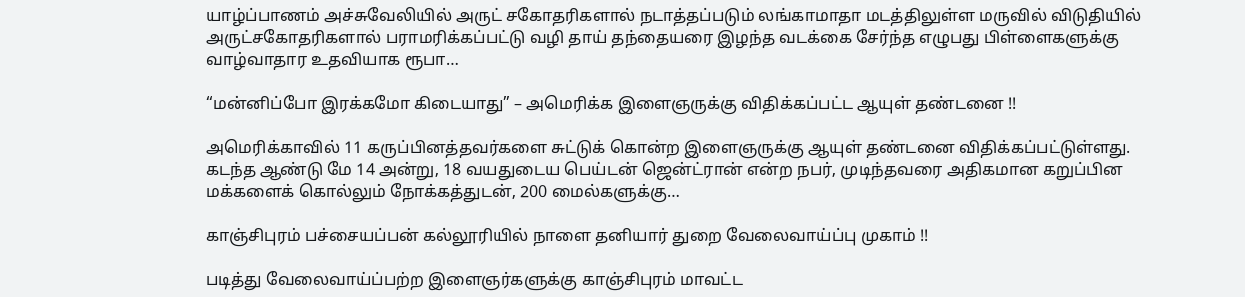யாழ்ப்பாணம் அச்சுவேலியில் அருட் சகோதரிகளால் நடாத்தப்படும் லங்காமாதா மடத்திலுள்ள மருவில் விடுதியில் அருட்சகோதரிகளால் பராமரிக்கப்பட்டு வழி தாய் தந்தையரை இழந்த வடக்கை சேர்ந்த எழுபது பிள்ளைகளுக்கு வாழ்வாதார உதவியாக ரூபா…

“மன்னிப்போ இரக்கமோ கிடையாது” – அமெரிக்க இளைஞருக்கு விதிக்கப்பட்ட ஆயுள் தண்டனை !!

அமெரிக்காவில் 11 கருப்பினத்தவர்களை சுட்டுக் கொன்ற இளைஞருக்கு ஆயுள் தண்டனை விதிக்கப்பட்டுள்ளது. கடந்த ஆண்டு மே 14 அன்று, 18 வயதுடைய பெய்டன் ஜென்ட்ரான் என்ற நபர், முடிந்தவரை அதிகமான கறுப்பின மக்களைக் கொல்லும் நோக்கத்துடன், 200 மைல்களுக்கு…

காஞ்சிபுரம் பச்சையப்பன் கல்லூரியில் நாளை தனியார் துறை வேலைவாய்ப்பு முகாம் !!

படித்து வேலைவாய்ப்பற்ற இளைஞர்களுக்கு காஞ்சிபுரம் மாவட்ட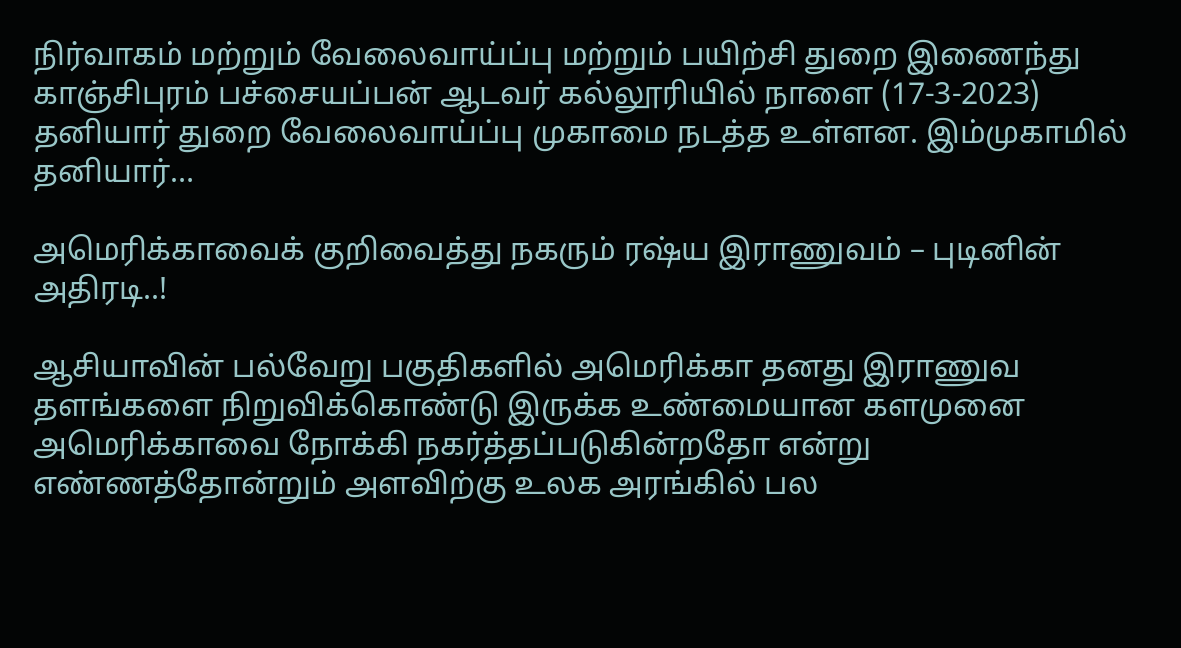நிர்வாகம் மற்றும் வேலைவாய்ப்பு மற்றும் பயிற்சி துறை இணைந்து காஞ்சிபுரம் பச்சையப்பன் ஆடவர் கல்லூரியில் நாளை (17-3-2023) தனியார் துறை வேலைவாய்ப்பு முகாமை நடத்த உள்ளன. இம்முகாமில் தனியார்…

அமெரிக்காவைக் குறிவைத்து நகரும் ரஷ்ய இராணுவம் – புடினின் அதிரடி..!

ஆசியாவின் பல்வேறு பகுதிகளில் அமெரிக்கா தனது இராணுவ தளங்களை நிறுவிக்கொண்டு இருக்க உண்மையான களமுனை அமெரிக்காவை நோக்கி நகர்த்தப்படுகின்றதோ என்று எண்ணத்தோன்றும் அளவிற்கு உலக அரங்கில் பல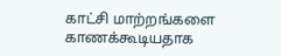காட்சி மாற்றங்களை காணக்கூடியதாக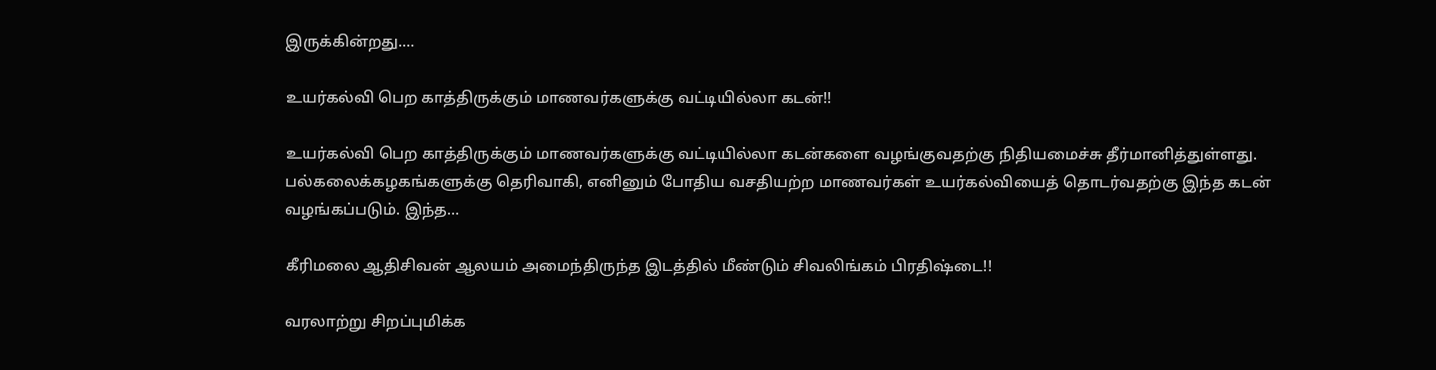இருக்கின்றது.…

உயர்கல்வி பெற காத்திருக்கும் மாணவர்களுக்கு வட்டியில்லா கடன்!!

உயர்கல்வி பெற காத்திருக்கும் மாணவர்களுக்கு வட்டியில்லா கடன்களை வழங்குவதற்கு நிதியமைச்சு தீர்மானித்துள்ளது. பல்கலைக்கழகங்களுக்கு தெரிவாகி, எனினும் போதிய வசதியற்ற மாணவர்கள் உயர்கல்வியைத் தொடர்வதற்கு இந்த கடன் வழங்கப்படும். இந்த…

கீரிமலை ஆதிசிவன் ஆலயம் அமைந்திருந்த இடத்தில் மீண்டும் சிவலிங்கம் பிரதிஷ்டை!!

வரலாற்று சிறப்புமிக்க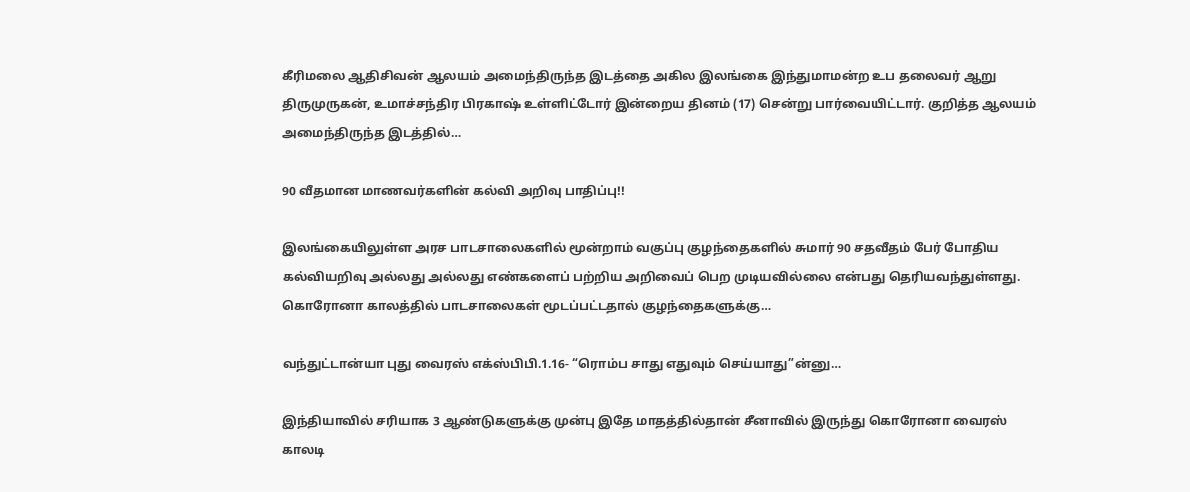கீரிமலை ஆதிசிவன் ஆலயம் அமைந்திருந்த இடத்தை அகில இலங்கை இந்துமாமன்ற உப தலைவர் ஆறு திருமுருகன், உமாச்சந்திர பிரகாஷ் உள்ளிட்டோர் இன்றைய தினம் (17) சென்று பார்வையிட்டார். குறித்த ஆலயம் அமைந்திருந்த இடத்தில்…

90 வீதமான மாணவர்களின் கல்வி அறிவு பாதிப்பு!!

இலங்கையிலுள்ள அரச பாடசாலைகளில் மூன்றாம் வகுப்பு குழந்தைகளில் சுமார் 90 சதவீதம் பேர் போதிய கல்வியறிவு அல்லது அல்லது எண்களைப் பற்றிய அறிவைப் பெற முடியவில்லை என்பது தெரியவந்துள்ளது. கொரோனா காலத்தில் பாடசாலைகள் மூடப்பட்டதால் குழந்தைகளுக்கு…

வந்துட்டான்யா புது வைரஸ் எக்ஸ்பிபி.1.16- “ரொம்ப சாது எதுவும் செய்யாது”ன்னு…

இந்தியாவில் சரியாக 3 ஆண்டுகளுக்கு முன்பு இதே மாதத்தில்தான் சீனாவில் இருந்து கொரோனா வைரஸ் காலடி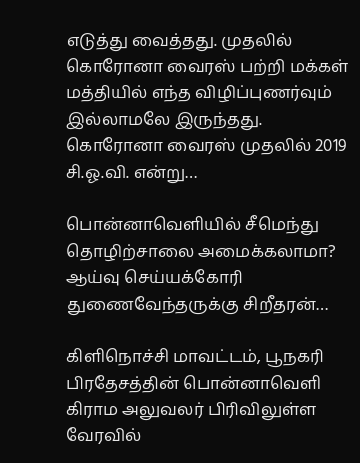எடுத்து வைத்தது. முதலில் கொரோனா வைரஸ் பற்றி மக்கள் மத்தியில் எந்த விழிப்புணர்வும் இல்லாமலே இருந்தது. கொரோனா வைரஸ் முதலில் 2019 சி.ஓ.வி. என்று…

பொன்னாவெளியில் சீமெந்து தொழிற்சாலை அமைக்கலாமா? ஆய்வு செய்யக்கோரி துணைவேந்தருக்கு சிறீதரன்…

கிளிநொச்சி மாவட்டம், பூநகரி பிரதேசத்தின் பொன்னாவெளி கிராம அலுவலர் பிரிவிலுள்ள வேரவில்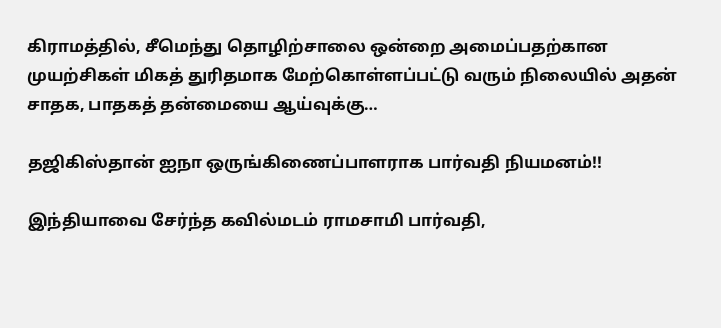கிராமத்தில், சீமெந்து தொழிற்சாலை ஒன்றை அமைப்பதற்கான முயற்சிகள் மிகத் துரிதமாக மேற்கொள்ளப்பட்டு வரும் நிலையில் அதன் சாதக, பாதகத் தன்மையை ஆய்வுக்கு…

தஜிகிஸ்தான் ஐநா ஒருங்கிணைப்பாளராக பார்வதி நியமனம்!!

இந்தியாவை சேர்ந்த கவில்மடம் ராமசாமி பார்வதி,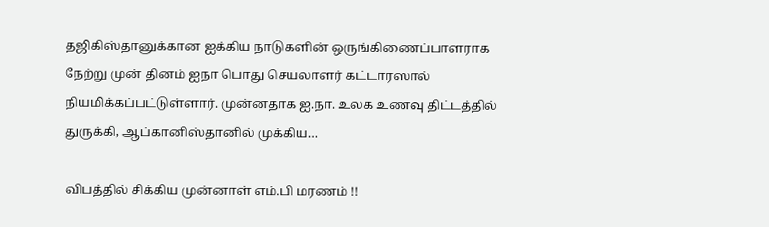தஜிகிஸ்தானுக்கான ஐக்கிய நாடுகளின் ஒருங்கிணைப்பாளராக நேற்று முன் தினம் ஐநா பொது செயலாளர் கட்டாரஸால் நியமிக்கப்பட்டுள்ளார். முன்னதாக ஐ.நா. உலக உணவு திட்டத்தில் துருக்கி, ஆப்கானிஸ்தானில் முக்கிய…

விபத்தில் சிக்கிய முன்னாள் எம்.பி மரணம் !!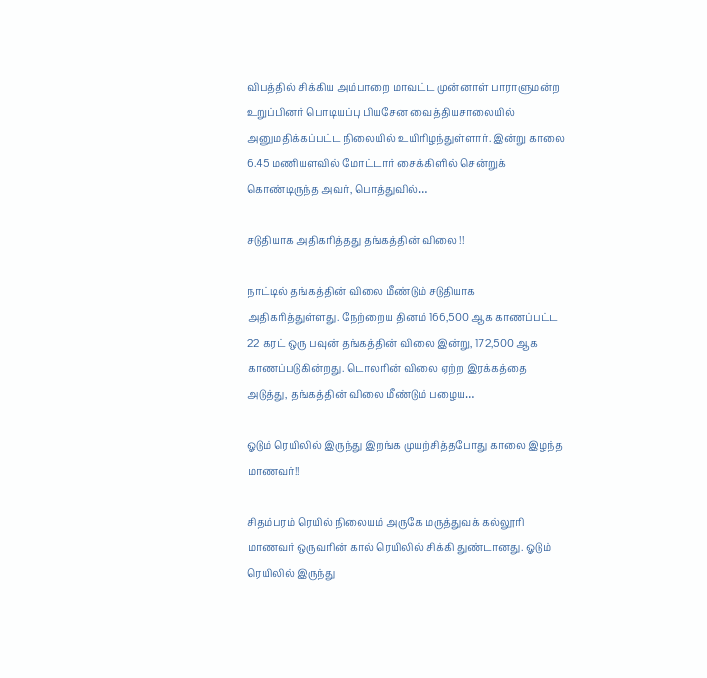விபத்தில் சிக்கிய அம்பாறை மாவட்ட முன்னாள் பாராளுமன்ற உறுப்பினர் பொடியப்பு பியசேன வைத்தியசாலையில் அனுமதிக்கப்பட்ட நிலையில் உயிரிழந்துள்ளார். இன்று காலை 6.45 மணியளவில் மோட்டார் சைக்கிளில் சென்றுக் கொண்டிருந்த அவர், பொத்துவில்…

சடுதியாக அதிகரித்தது தங்கத்தின் விலை !!

நாட்டில் தங்கத்தின் விலை மீண்டும் சடுதியாக அதிகரித்துள்ளது. நேற்றைய தினம் 166,500 ஆக காணப்பட்ட 22 கரட் ஒரு பவுன் தங்கத்தின் விலை இன்று, 172,500 ஆக காணப்படுகின்றது. டொலரின் விலை ஏற்ற இரக்கத்தை அடுத்து, தங்கத்தின் விலை மீண்டும் பழைய…

ஓடும் ரெயிலில் இருந்து இறங்க முயற்சித்தபோது காலை இழந்த மாணவர்!!

சிதம்பரம் ரெயில் நிலையம் அருகே மருத்துவக் கல்லூரி மாணவர் ஒருவரின் கால் ரெயிலில் சிக்கி துண்டானது. ஓடும் ரெயிலில் இருந்து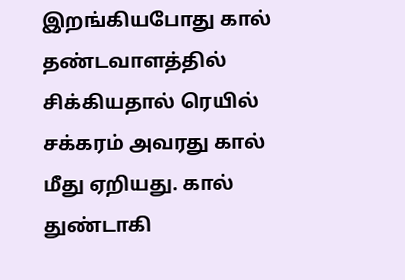இறங்கியபோது கால் தண்டவாளத்தில் சிக்கியதால் ரெயில் சக்கரம் அவரது கால் மீது ஏறியது. கால் துண்டாகி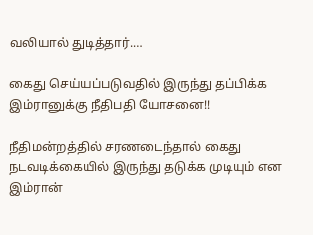வலியால் துடித்தார்.…

கைது செய்யப்படுவதில் இருந்து தப்பிக்க இம்ரானுக்கு நீதிபதி யோசனை!!

நீதிமன்றத்தில் சரணடைந்தால் கைது நடவடிக்கையில் இருந்து தடுக்க முடியும் என இம்ரான்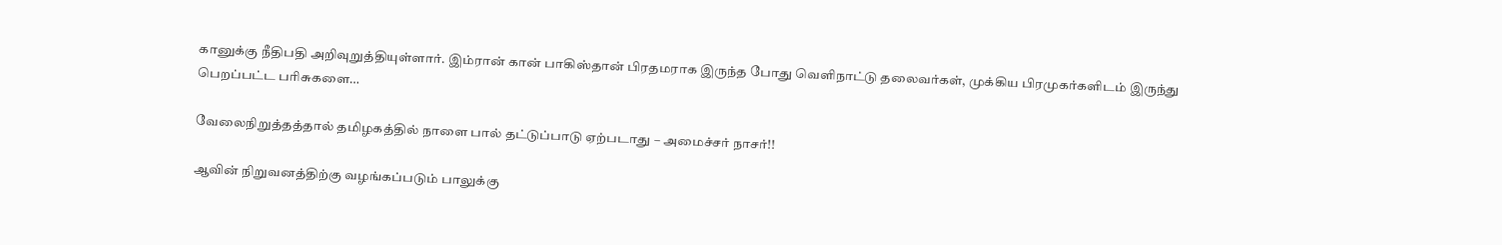கானுக்கு நீதிபதி அறிவுறுத்தியுள்ளார். இம்ரான் கான் பாகிஸ்தான் பிரதமராக இருந்த போது வெளிநாட்டு தலைவர்கள், முக்கிய பிரமுகர்களிடம் இருந்து பெறப்பட்ட பரிசுகளை…

வேலைநிறுத்தத்தால் தமிழகத்தில் நாளை பால் தட்டுப்பாடு ஏற்படாது – அமைச்சர் நாசர்!!

ஆவின் நிறுவனத்திற்கு வழங்கப்படும் பாலுக்கு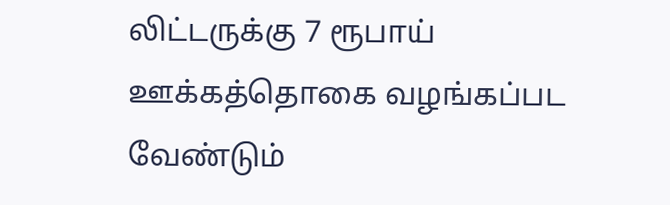லிட்டருக்கு 7 ரூபாய் ஊக்கத்தொகை வழங்கப்பட வேண்டும்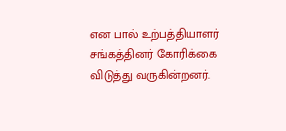என பால் உற்பத்தியாளர் சங்கத்தினர் கோரிக்கை விடுத்து வருகின்றனர்.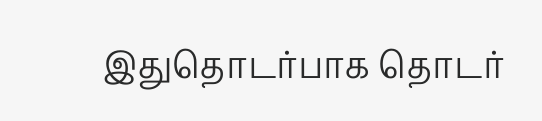இதுதொடர்பாக தொடர்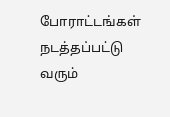போராட்டங்கள் நடத்தப்பட்டு வரும்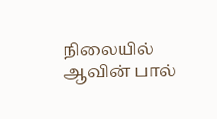நிலையில் ஆவின் பால்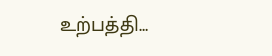உற்பத்தி…